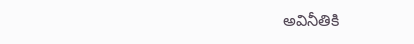అవినీతికి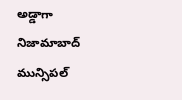అడ్డాగా నిజామాబాద్ మున్సిపల్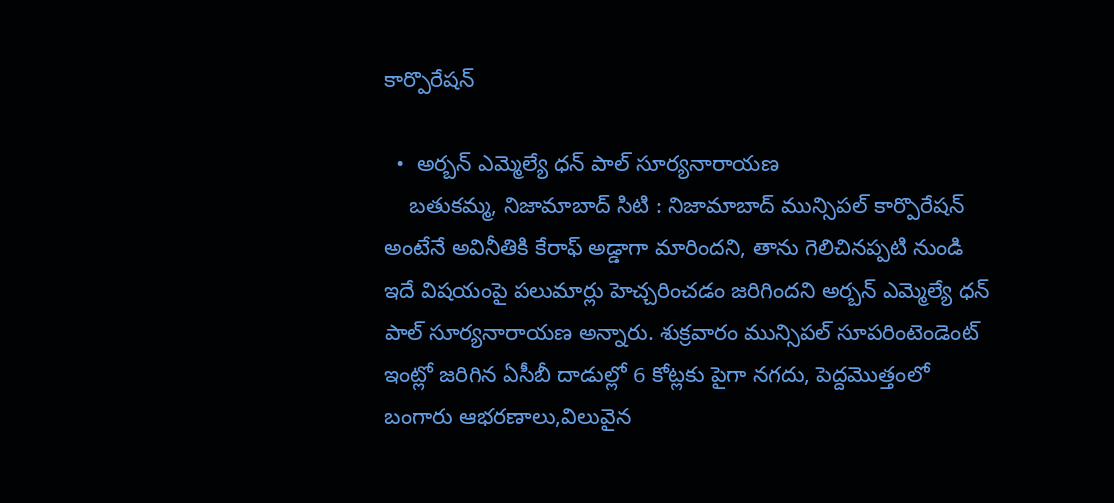కార్పొరేషన్

  •  అర్బన్ ఎమ్మెల్యే ధన్ పాల్ సూర్యనారాయణ
    బతుకమ్మ, నిజామాబాద్ సిటి : నిజామాబాద్ మున్సిపల్ కార్పొరేషన్ అంటేనే అవినీతికి కేరాఫ్ అడ్డాగా మారిందని, తాను గెలిచినప్పటి నుండి ఇదే విషయంపై పలుమార్లు హెచ్చరించడం జరిగిందని అర్బన్ ఎమ్మెల్యే ధన్ పాల్ సూర్యనారాయణ అన్నారు. శుక్రవారం మున్సిపల్ సూపరింటెండెంట్ ఇంట్లో జరిగిన ఏసీబీ దాడుల్లో 6 కోట్లకు పైగా నగదు, పెద్దమొత్తంలో బంగారు ఆభరణాలు,విలువైన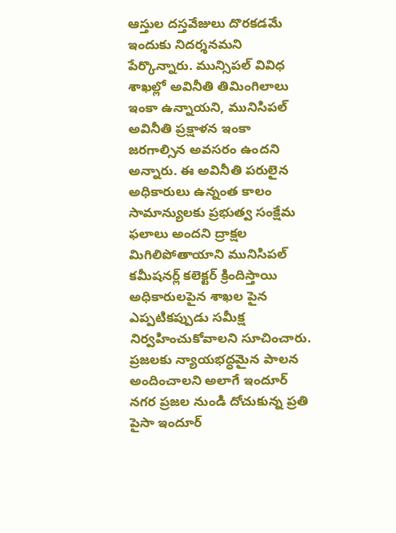ఆస్తుల దస్తవేజులు దొరకడమే ఇందుకు నిదర్శనమని పేర్కొన్నారు. మున్సిపల్ వివిధ శాఖల్లో అవినీతి తిమింగిలాలు ఇంకా ఉన్నాయని, మునిసిపల్ అవినీతి ప్రక్షాళన ఇంకా జరగాల్సిన అవసరం ఉందని అన్నారు. ఈ అవినీతి పరులైన అధికారులు ఉన్నంత కాలం సామాన్యులకు ప్రభుత్వ సంక్షేమ ఫలాలు అందని ద్రాక్షల మిగిలిపోతాయాని మునిసిపల్ కమీషనర్ల్ కలెక్టర్ క్రిందిస్తాయి అధికారులపైన శాఖల పైన ఎప్పటికప్పుడు సమీక్ష నిర్వహించుకోవాలని సూచించారు. ప్రజలకు న్యాయభద్ధమైన పాలన అందించాలని అలాగే ఇందూర్ నగర ప్రజల నుండి దోచుకున్న ప్రతి పైసా ఇందూర్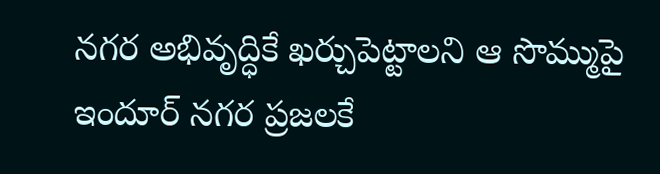నగర అభివృద్ధికే ఖర్చుపెట్టాలని ఆ సొమ్ముపై ఇందూర్ నగర ప్రజలకే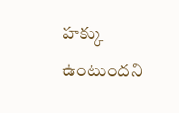హక్కు ఉంటుందని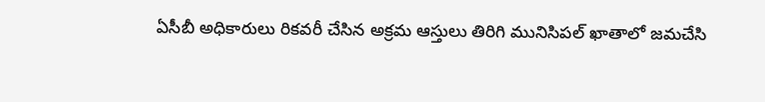ఏసీబీ అధికారులు రికవరీ చేసిన అక్రమ ఆస్తులు తిరిగి మునిసిపల్ ఖాతాలో జమచేసి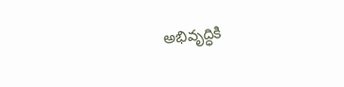అభివృద్ధికి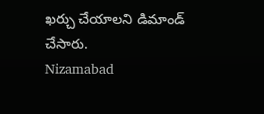ఖర్చు చేయాలని డిమాండ్ చేసారు.
Nizamabad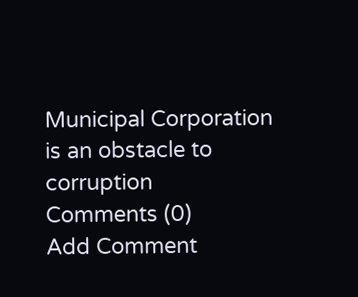Municipal Corporation is an obstacle to corruption
Comments (0)
Add Comment